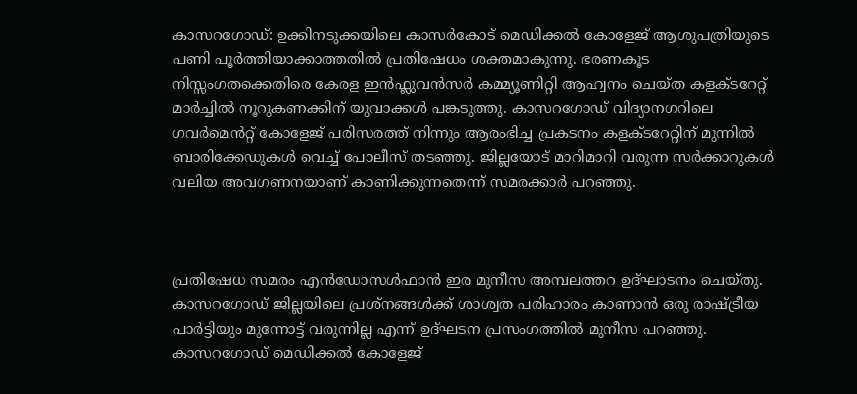കാസറഗോഡ്: ഉക്കിനടുക്കയിലെ കാസർകോട് മെഡിക്കൽ കോളേജ് ആശുപത്രിയുടെ പണി പൂർത്തിയാക്കാത്തതിൽ പ്രതിഷേധം ശക്തമാകുന്നു. ഭരണകൂട നിസ്സംഗതക്കെതിരെ കേരള ഇൻഫ്ലുവൻസർ കമ്മ്യൂണിറ്റി ആഹ്വനം ചെയ്ത കളക്ടറേറ്റ് മാർച്ചിൽ നൂറുകണക്കിന് യുവാക്കൾ പങ്കടുത്തു. കാസറഗോഡ് വിദ്യാനഗറിലെ ഗവർമെൻറ്റ് കോളേജ് പരിസരത്ത് നിന്നും ആരംഭിച്ച പ്രകടനം കളക്ടറേറ്റിന് മുന്നിൽ ബാരിക്കേഡുകൾ വെച്ച് പോലീസ് തടഞ്ഞു. ജില്ലയോട് മാറിമാറി വരുന്ന സർക്കാറുകൾ വലിയ അവഗണനയാണ് കാണിക്കുന്നതെന്ന് സമരക്കാർ പറഞ്ഞു.



പ്രതിഷേധ സമരം എൻഡോസൾഫാൻ ഇര മുനീസ അമ്പലത്തറ ഉദ്ഘാടനം ചെയ്തു. കാസറഗോഡ് ജില്ലയിലെ പ്രശ്നങ്ങൾക്ക് ശാശ്വത പരിഹാരം കാണാൻ ഒരു രാഷ്ട്രീയ പാർട്ടിയും മുന്നോട്ട് വരുന്നില്ല എന്ന് ഉദ്ഘടന പ്രസംഗത്തിൽ മുനീസ പറഞ്ഞു. കാസറഗോഡ് മെഡിക്കൽ കോളേജ്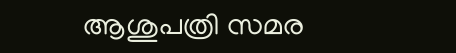ആശുപത്രി സമര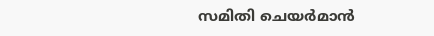സമിതി ചെയർമാൻ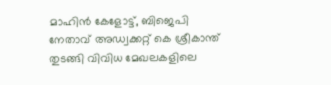മാഹിൻ കേളോട്ട്, ബിജെപി നേതാവ് അഡ്വക്കറ്റ് കെ ശ്രീകാന്ത് തുടങ്ങി വിവിധ മേഖലകളിലെ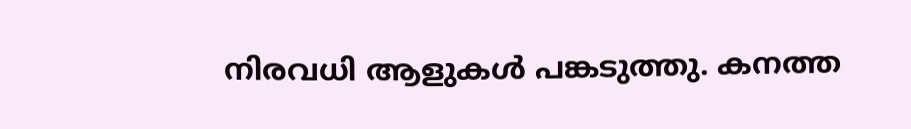നിരവധി ആളുകൾ പങ്കടുത്തു. കനത്ത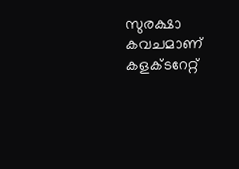സുരക്ഷാ കവചമാണ് കളക്ടറേറ്റ്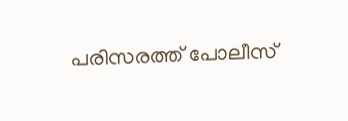പരിസരത്ത് പോലീസ്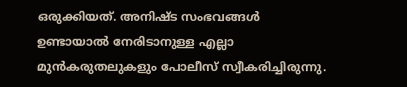ഒരുക്കിയത്. അനിഷ്ട സംഭവങ്ങൾ ഉണ്ടായാൽ നേരിടാനുള്ള എല്ലാ മുൻകരുതലുകളും പോലീസ് സ്വീകരിച്ചിരുന്നു.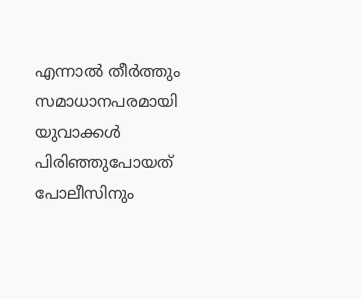എന്നാൽ തീർത്തും സമാധാനപരമായി യുവാക്കൾ പിരിഞ്ഞുപോയത് പോലീസിനും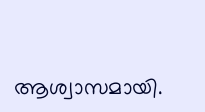ആശ്വാസമായി.